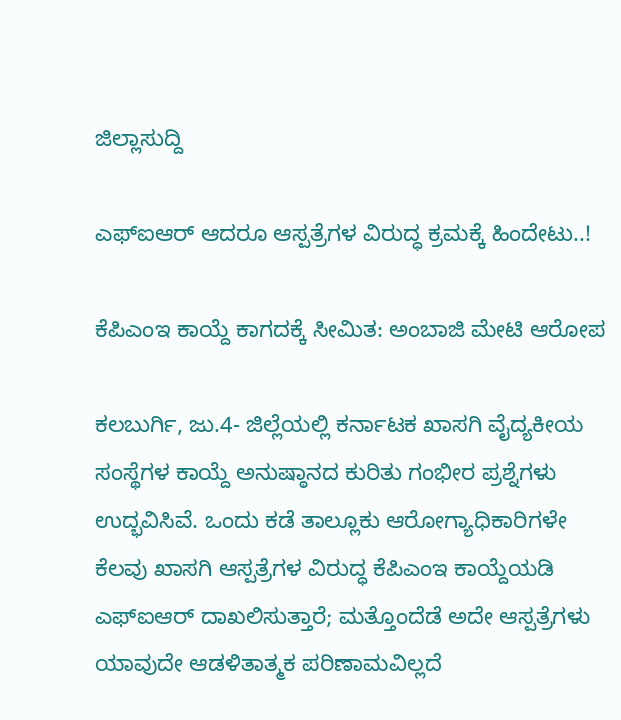ಜಿಲ್ಲಾಸುದ್ದಿ

ಎಫ್‌ಐಆರ್ ಆದರೂ ಆಸ್ಪತ್ರೆಗಳ ವಿರುದ್ಧ ಕ್ರಮಕ್ಕೆ ಹಿಂದೇಟು..!

ಕೆಪಿಎಂಇ ಕಾಯ್ದೆ ಕಾಗದಕ್ಕೆ ಸೀಮಿತ: ಅಂಬಾಜಿ ಮೇಟಿ ಆರೋಪ

ಕಲಬುರ್ಗಿ, ಜು.4- ಜಿಲ್ಲೆಯಲ್ಲಿ ಕರ್ನಾಟಕ ಖಾಸಗಿ ವೈದ್ಯಕೀಯ ಸಂಸ್ಥೆಗಳ ಕಾಯ್ದೆ ಅನುಷ್ಠಾನದ ಕುರಿತು ಗಂಭೀರ ಪ್ರಶ್ನೆಗಳು ಉದ್ಭವಿಸಿವೆ. ಒಂದು ಕಡೆ ತಾಲ್ಲೂಕು ಆರೋಗ್ಯಾಧಿಕಾರಿಗಳೇ ಕೆಲವು ಖಾಸಗಿ ಆಸ್ಪತ್ರೆಗಳ ವಿರುದ್ಧ ಕೆಪಿಎಂಇ ಕಾಯ್ದೆಯಡಿ ಎಫ್‌ಐಆರ್ ದಾಖಲಿಸುತ್ತಾರೆ; ಮತ್ತೊಂದೆಡೆ ಅದೇ ಆಸ್ಪತ್ರೆಗಳು ಯಾವುದೇ ಆಡಳಿತಾತ್ಮಕ ಪರಿಣಾಮವಿಲ್ಲದೆ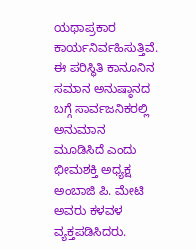ಯಥಾಪ್ರಕಾರ ಕಾರ್ಯನಿರ್ವಹಿಸುತ್ತಿವೆ. ಈ ಪರಿಸ್ಥಿತಿ ಕಾನೂನಿನ ಸಮಾನ ಅನುಷ್ಠಾನದ ಬಗ್ಗೆ ಸಾರ್ವಜನಿಕರಲ್ಲಿ ಅನುಮಾನ ಮೂಡಿಸಿದೆ ಎಂದು ಭೀಮಶಕ್ತಿ ಅಧ್ಯಕ್ಷ ಅಂಬಾಜಿ ಪಿ. ಮೇಟಿ ಅವರು ಕಳವಳ ವ್ಯಕ್ತಪಡಿಸಿದರು.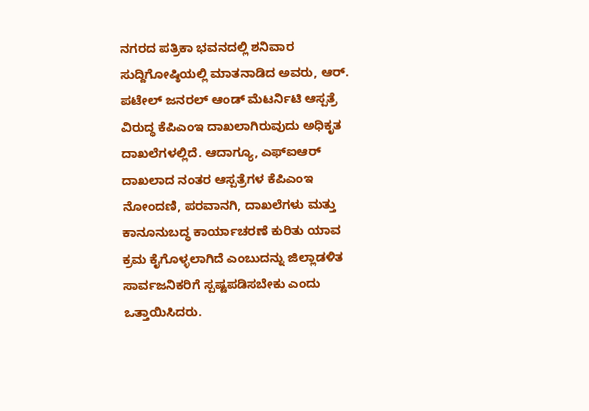ನಗರದ ಪತ್ರಿಕಾ ಭವನದಲ್ಲಿ ಶನಿವಾರ ಸುದ್ದಿಗೋಷ್ಠಿಯಲ್ಲಿ ಮಾತನಾಡಿದ ಅವರು, ಆರ್. ಪಟೇಲ್ ಜನರಲ್ ಆಂಡ್ ಮೆಟರ್ನಿಟಿ ಆಸ್ಪತ್ರೆ ವಿರುದ್ಧ ಕೆಪಿಎಂಇ ದಾಖಲಾಗಿರುವುದು ಅಧಿಕೃತ ದಾಖಲೆಗಳಲ್ಲಿದೆ. ಆದಾಗ್ಯೂ, ಎಫ್‌ಐಆರ್ ದಾಖಲಾದ ನಂತರ ಆಸ್ಪತ್ರೆಗಳ ಕೆಪಿಎಂಇ ನೋಂದಣಿ, ಪರವಾನಗಿ, ದಾಖಲೆಗಳು ಮತ್ತು ಕಾನೂನುಬದ್ಧ ಕಾರ್ಯಾಚರಣೆ ಕುರಿತು ಯಾವ ಕ್ರಮ ಕೈಗೊಳ್ಳಲಾಗಿದೆ ಎಂಬುದನ್ನು ಜಿಲ್ಲಾಡಳಿತ ಸಾರ್ವಜನಿಕರಿಗೆ ಸ್ಪಷ್ಟಪಡಿಸಬೇಕು ಎಂದು ಒತ್ತಾಯಿಸಿದರು.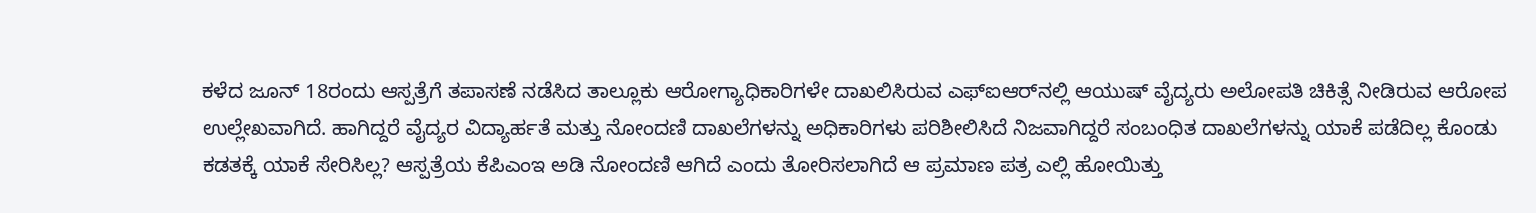ಕಳೆದ ಜೂನ್ 18ರಂದು ಆಸ್ಪತ್ರೆಗೆ ತಪಾಸಣೆ ನಡೆಸಿದ ತಾಲ್ಲೂಕು ಆರೋಗ್ಯಾಧಿಕಾರಿಗಳೇ ದಾಖಲಿಸಿರುವ ಎಫ್‌ಐಆರ್‌ನಲ್ಲಿ ಆಯುಷ್ ವೈದ್ಯರು ಅಲೋಪತಿ ಚಿಕಿತ್ಸೆ ನೀಡಿರುವ ಆರೋಪ ಉಲ್ಲೇಖವಾಗಿದೆ. ಹಾಗಿದ್ದರೆ ವೈದ್ಯರ ವಿದ್ಯಾರ್ಹತೆ ಮತ್ತು ನೋಂದಣಿ ದಾಖಲೆಗಳನ್ನು ಅಧಿಕಾರಿಗಳು ಪರಿಶೀಲಿಸಿದೆ ನಿಜವಾಗಿದ್ದರೆ ಸಂಬಂಧಿತ ದಾಖಲೆಗಳನ್ನು ಯಾಕೆ ಪಡೆದಿಲ್ಲ ಕೊಂಡು ಕಡತಕ್ಕೆ ಯಾಕೆ ಸೇರಿಸಿಲ್ಲ? ಆಸ್ಪತ್ರೆಯ ಕೆಪಿಎಂಇ ಅಡಿ ನೋಂದಣಿ ಆಗಿದೆ ಎಂದು ತೋರಿಸಲಾಗಿದೆ ಆ ಪ್ರಮಾಣ ಪತ್ರ ಎಲ್ಲಿ ಹೋಯಿತ್ತು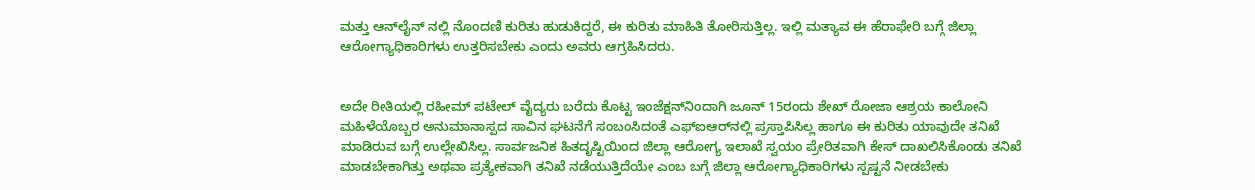ಮತ್ತು ಆನ್‌ಲೈನ್ ನಲ್ಲಿ ನೊಂದಣಿ ಕುರಿತು ಹುಡುಕಿದ್ದರೆ, ಈ ಕುರಿತು ಮಾಹಿತಿ ತೋರಿಸುತ್ತಿಲ್ಲ. ಇಲ್ಲಿ ಮತ್ಯಾವ ಈ ಹೆರಾಫೇರಿ ಬಗ್ಗೆ ಜಿಲ್ಲಾ ಆರೋಗ್ಯಾಧಿಕಾರಿಗಳು ಉತ್ತರಿಸಬೇಕು ಎಂದು ಅವರು ಆಗ್ರಹಿಸಿದರು.


ಅದೇ ರೀತಿಯಲ್ಲಿ ರಹೀಮ್ ಪಟೇಲ್ ವೈದ್ಯರು ಬರೆದು ಕೊಟ್ಟ ಇಂಜೆಕ್ಷನ್‌ನಿಂದಾಗಿ ಜೂನ್ 15ರಂದು ಶೇಖ್ ರೋಜಾ ಆಶ್ರಯ ಕಾಲೋನಿ ಮಹಿಳೆಯೊಬ್ಬರ ಅನುಮಾನಾಸ್ಪದ ಸಾವಿನ ಘಟನೆಗೆ ಸಂಬಂಸಿದಂತೆ ಎಫ್‌ಐಆರ್‌ನಲ್ಲಿ ಪ್ರಸ್ತಾಪಿಸಿಲ್ಲ ಹಾಗೂ ಈ ಕುರಿತು ಯಾವುದೇ ತನಿಖೆ ಮಾಡಿರುವ ಬಗ್ಗೆ ಉಲ್ಲೇಖಿಸಿಲ್ಲ. ಸಾರ್ವಜನಿಕ ಹಿತದೃಷ್ಟಿಯಿಂದ ಜಿಲ್ಲಾ ಆರೋಗ್ಯ ಇಲಾಖೆ ಸ್ವಯಂ ಪ್ರೇರಿತವಾಗಿ ಕೇಸ್ ದಾಖಲಿಸಿಕೊಂಡು ತನಿಖೆ ಮಾಡಬೇಕಾಗಿತ್ತು ಅಥವಾ ಪ್ರತ್ಯೇಕವಾಗಿ ತನಿಖೆ ನಡೆಯುತ್ತಿದೆಯೇ ಎಂಬ ಬಗ್ಗೆ ಜಿಲ್ಲಾ ಆರೋಗ್ಯಾಧಿಕಾರಿಗಳು ಸ್ಪಷ್ಟನೆ ನೀಡಬೇಕು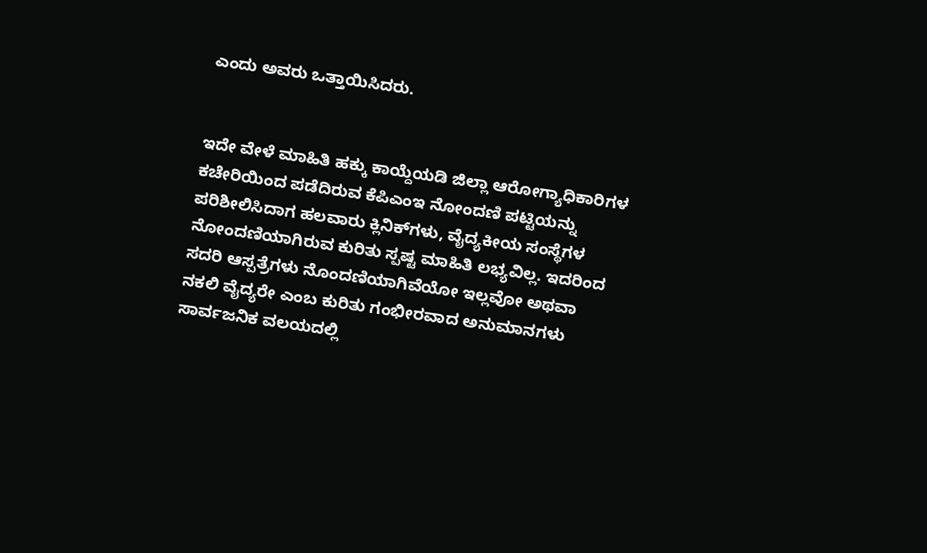ಎಂದು ಅವರು ಒತ್ತಾಯಿಸಿದರು.


ಇದೇ ವೇಳೆ ಮಾಹಿತಿ ಹಕ್ಕು ಕಾಯ್ದೆಯಡಿ ಜಿಲ್ಲಾ ಆರೋಗ್ಯಾಧಿಕಾರಿಗಳ ಕಚೇರಿಯಿಂದ ಪಡೆದಿರುವ ಕೆಪಿಎಂಇ ನೋಂದಣಿ ಪಟ್ಟಿಯನ್ನು ಪರಿಶೀಲಿಸಿದಾಗ ಹಲವಾರು ಕ್ಲಿನಿಕ್‌ಗಳು, ವೈದ್ಯಕೀಯ ಸಂಸ್ಥೆಗಳ ನೋಂದಣಿಯಾಗಿರುವ ಕುರಿತು ಸ್ಪಷ್ಟ ಮಾಹಿತಿ ಲಭ್ಯವಿಲ್ಲ. ಇದರಿಂದ ಸದರಿ ಆಸ್ಪತ್ರೆಗಳು ನೊಂದಣಿಯಾಗಿವೆಯೋ ಇಲ್ಲವೋ ಅಥವಾ ನಕಲಿ ವೈದ್ಯರೇ ಎಂಬ ಕುರಿತು ಗಂಭೀರವಾದ ಅನುಮಾನಗಳು ಸಾರ್ವಜನಿಕ ವಲಯದಲ್ಲಿ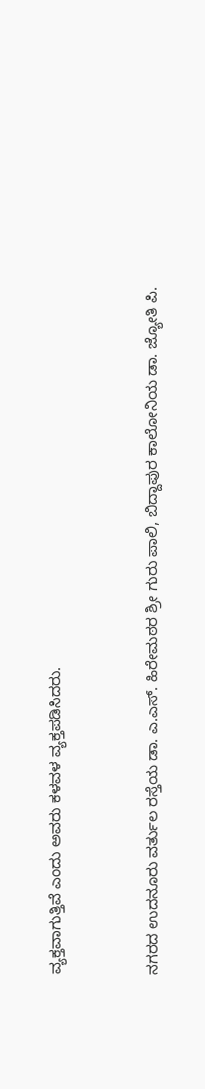ವ್ಯಕ್ತವಾಗುತ್ತಿವೆ ಎಂದು ಅವರು ಕಳವಳ ವ್ಯಕ್ತಪಡಿಸಿದರು.


ನಗರದ ಉದನೂರು ವರ್ತುಲ ರಸ್ತೆಯ ಡಾ. ಎ.ಎಸ್. ಹಿರೇಮಠರ ಶ್ರೀ ಗುರು ಪಾಲಿ, ಬಿದ್ದಾಪುರ ಕಾಲೋನಿಯ ಡಾ. ಜ್ಯೋತಿ ಪಿ.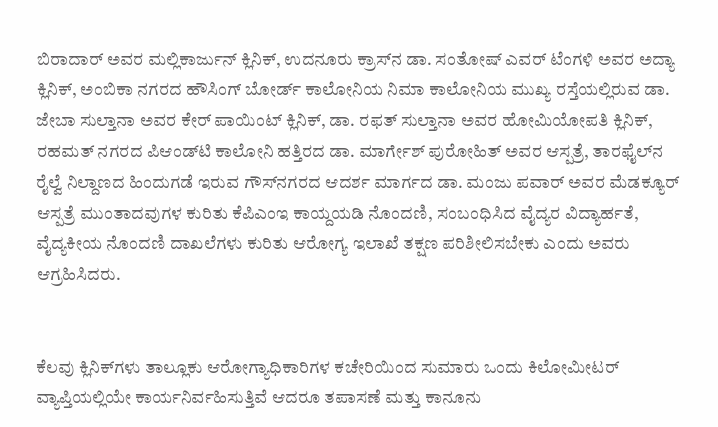ಬಿರಾದಾರ್ ಅವರ ಮಲ್ಲಿಕಾರ್ಜುನ್ ಕ್ಲಿನಿಕ್, ಉದನೂರು ಕ್ರಾಸ್‌ನ ಡಾ. ಸಂತೋಷ್ ಎವರ್ ಟೆಂಗಳಿ ಅವರ ಅದ್ಯಾ ಕ್ಲಿನಿಕ್, ಅಂಬಿಕಾ ನಗರದ ಹೌಸಿಂಗ್ ಬೋರ್ಡ್ ಕಾಲೋನಿಯ ನಿಮಾ ಕಾಲೋನಿಯ ಮುಖ್ಯ ರಸ್ತೆಯಲ್ಲಿರುವ ಡಾ. ಜೇಬಾ ಸುಲ್ತಾನಾ ಅವರ ಕೇರ್ ಪಾಯಿಂಟ್ ಕ್ಲಿನಿಕ್, ಡಾ. ರಫತ್ ಸುಲ್ತಾನಾ ಅವರ ಹೋಮಿಯೋಪತಿ ಕ್ಲಿನಿಕ್, ರಹಮತ್ ನಗರದ ಪಿಆಂಡ್‌ಟಿ ಕಾಲೋನಿ ಹತ್ತಿರದ ಡಾ. ಮಾರ್ಗೇಶ್ ಪುರೋಹಿತ್ ಅವರ ಆಸ್ಪತ್ರೆ, ತಾರಫೈಲ್‌ನ ರೈಲ್ವೆ ನಿಲ್ದಾಣದ ಹಿಂದುಗಡೆ ಇರುವ ಗೌಸ್‌ನಗರದ ಆದರ್ಶ ಮಾರ್ಗದ ಡಾ. ಮಂಜು ಪವಾರ್ ಅವರ ಮೆಡಕ್ಯೂರ್ ಆಸ್ಪತ್ರೆ ಮುಂತಾದವುಗಳ ಕುರಿತು ಕೆಪಿಎಂಇ ಕಾಯ್ದಯಡಿ ನೊಂದಣಿ, ಸಂಬಂಧಿಸಿದ ವೈದ್ಯರ ವಿದ್ಯಾರ್ಹತೆ, ವೈದ್ಯಕೀಯ ನೊಂದಣಿ ದಾಖಲೆಗಳು ಕುರಿತು ಆರೋಗ್ಯ ಇಲಾಖೆ ತಕ್ಷಣ ಪರಿಶೀಲಿಸಬೇಕು ಎಂದು ಅವರು ಆಗ್ರಹಿಸಿದರು.


ಕೆಲವು ಕ್ಲಿನಿಕ್‌ಗಳು ತಾಲ್ಲೂಕು ಆರೋಗ್ಯಾಧಿಕಾರಿಗಳ ಕಚೇರಿಯಿಂದ ಸುಮಾರು ಒಂದು ಕಿಲೋಮೀಟರ್ ವ್ಯಾಪ್ತಿಯಲ್ಲಿಯೇ ಕಾರ್ಯನಿರ್ವಹಿಸುತ್ತಿವೆ ಆದರೂ ತಪಾಸಣೆ ಮತ್ತು ಕಾನೂನು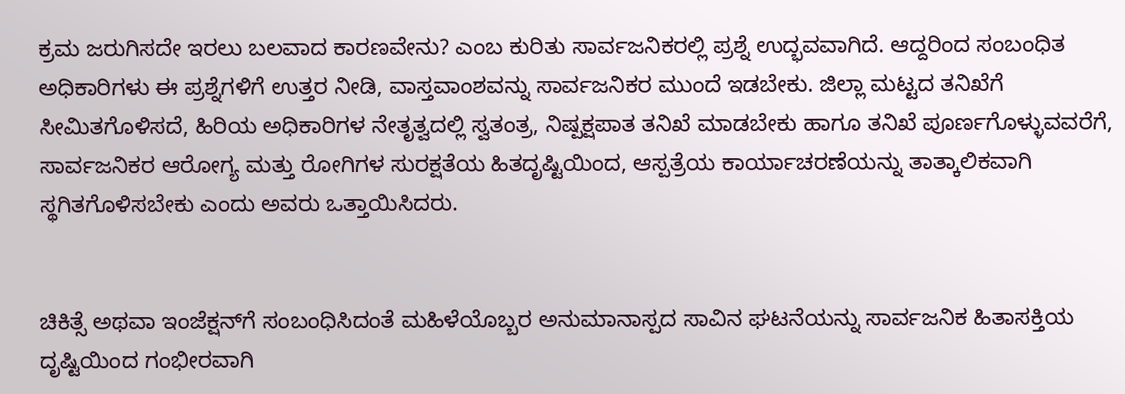ಕ್ರಮ ಜರುಗಿಸದೇ ಇರಲು ಬಲವಾದ ಕಾರಣವೇನು? ಎಂಬ ಕುರಿತು ಸಾರ್ವಜನಿಕರಲ್ಲಿ ಪ್ರಶ್ನೆ ಉದ್ಭವವಾಗಿದೆ. ಆದ್ದರಿಂದ ಸಂಬಂಧಿತ ಅಧಿಕಾರಿಗಳು ಈ ಪ್ರಶ್ನೆಗಳಿಗೆ ಉತ್ತರ ನೀಡಿ, ವಾಸ್ತವಾಂಶವನ್ನು ಸಾರ್ವಜನಿಕರ ಮುಂದೆ ಇಡಬೇಕು. ಜಿಲ್ಲಾ ಮಟ್ಟದ ತನಿಖೆಗೆ ಸೀಮಿತಗೊಳಿಸದೆ, ಹಿರಿಯ ಅಧಿಕಾರಿಗಳ ನೇತೃತ್ವದಲ್ಲಿ ಸ್ವತಂತ್ರ, ನಿಷ್ಪಕ್ಷಪಾತ ತನಿಖೆ ಮಾಡಬೇಕು ಹಾಗೂ ತನಿಖೆ ಪೂರ್ಣಗೊಳ್ಳುವವರೆಗೆ, ಸಾರ್ವಜನಿಕರ ಆರೋಗ್ಯ ಮತ್ತು ರೋಗಿಗಳ ಸುರಕ್ಷತೆಯ ಹಿತದೃಷ್ಟಿಯಿಂದ, ಆಸ್ಪತ್ರೆಯ ಕಾರ್ಯಾಚರಣೆಯನ್ನು ತಾತ್ಕಾಲಿಕವಾಗಿ ಸ್ಥಗಿತಗೊಳಿಸಬೇಕು ಎಂದು ಅವರು ಒತ್ತಾಯಿಸಿದರು.


ಚಿಕಿತ್ಸೆ ಅಥವಾ ಇಂಜೆಕ್ಷನ್‌ಗೆ ಸಂಬಂಧಿಸಿದಂತೆ ಮಹಿಳೆಯೊಬ್ಬರ ಅನುಮಾನಾಸ್ಪದ ಸಾವಿನ ಘಟನೆಯನ್ನು ಸಾರ್ವಜನಿಕ ಹಿತಾಸಕ್ತಿಯ ದೃಷ್ಟಿಯಿಂದ ಗಂಭೀರವಾಗಿ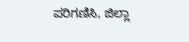ಪರಿಗಣಿಸಿ, ಜಿಲ್ಲಾ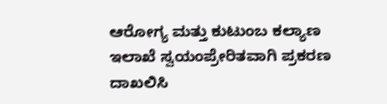ಆರೋಗ್ಯ ಮತ್ತು ಕುಟುಂಬ ಕಲ್ಯಾಣ ಇಲಾಖೆ ಸ್ವಯಂಪ್ರೇರಿತವಾಗಿ ಪ್ರಕರಣ ದಾಖಲಿಸಿ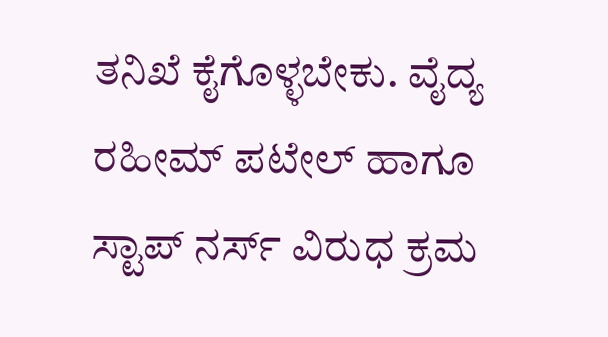ತನಿಖೆ ಕೈಗೊಳ್ಳಬೇಕು. ವೈದ್ಯ ರಹೀಮ್ ಪಟೇಲ್ ಹಾಗೂ ಸ್ಟಾಪ್ ನರ್ಸ್ ವಿರುಧ ಕ್ರಮ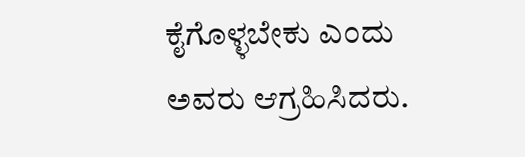ಕೈಗೊಳ್ಳಬೇಕು ಎಂದು ಅವರು ಆಗ್ರಹಿಸಿದರು.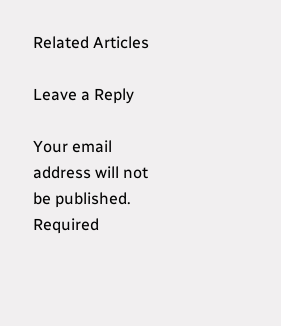Related Articles

Leave a Reply

Your email address will not be published. Required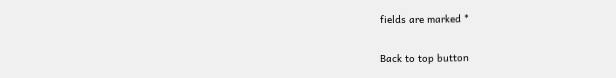fields are marked *

Back to top button